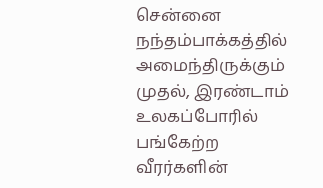சென்னை நந்தம்பாக்கத்தில் அமைந்திருக்கும் முதல், இரண்டாம் உலகப்போரில் பங்கேற்ற வீரர்களின்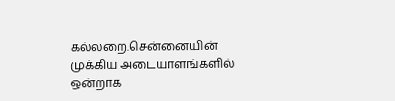கல்லறை.சென்னையின் முக்கிய அடையாளங்களில் ஒன்றாக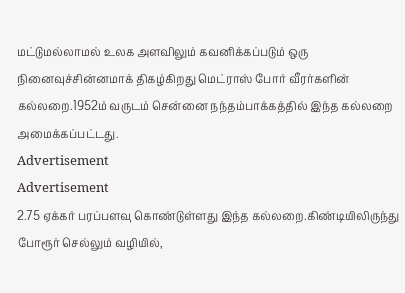மட்டுமல்லாமல் உலக அளவிலும் கவனிக்கப்படும் ஒரு நினைவுச்சின்னமாக் திகழ்கிறது மெட்ராஸ் போர் வீரர்களின் கல்லறை.1952ம் வருடம் சென்னை நந்தம்பாக்கத்தில் இந்த கல்லறை அமைக்கப்பட்டது.
Advertisement
Advertisement
2.75 ஏக்கர் பரப்பளவு கொண்டுள்ளது இந்த கல்லறை.கிண்டியிலிருந்து போரூர் செல்லும் வழியில்,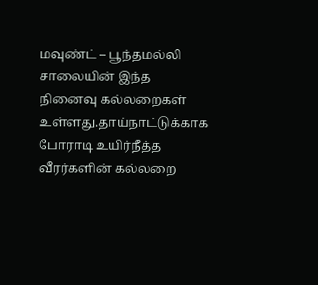மவுண்ட் – பூந்தமல்லி சாலையின் இந்த நினைவு கல்லறைகள் உள்ளது.தாய்நாட்டுக்காக போராடி உயிர்நீத்த வீரர்களின் கல்லறை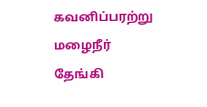கவனிப்பரற்று மழைநீர் தேங்கி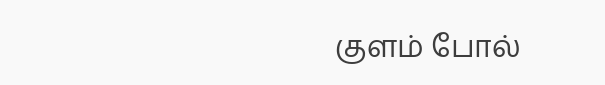குளம் போல்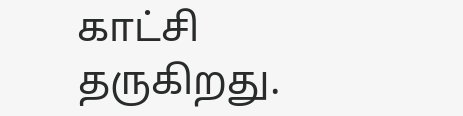காட்சி தருகிறது.